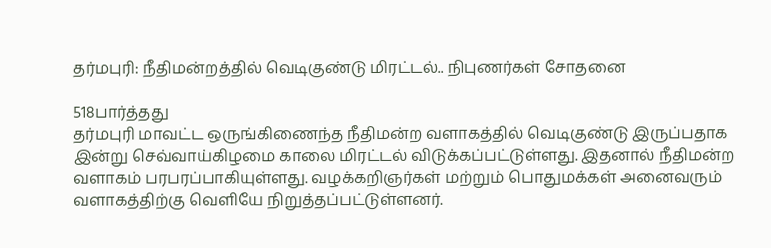தர்மபுரி: நீதிமன்றத்தில் வெடிகுண்டு மிரட்டல்.. நிபுணர்கள் சோதனை

518பார்த்தது
தர்மபுரி மாவட்ட ஒருங்கிணைந்த நீதிமன்ற வளாகத்தில் வெடிகுண்டு இருப்பதாக இன்று செவ்வாய்கிழமை காலை மிரட்டல் விடுக்கப்பட்டுள்ளது. இதனால் நீதிமன்ற வளாகம் பரபரப்பாகியுள்ளது. வழக்கறிஞர்கள் மற்றும் பொதுமக்கள் அனைவரும் வளாகத்திற்கு வெளியே நிறுத்தப்பட்டுள்ளனர்.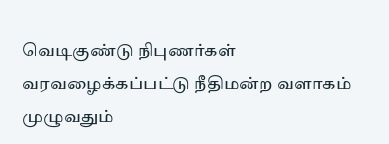வெடிகுண்டு நிபுணர்கள் வரவழைக்கப்பட்டு நீதிமன்ற வளாகம் முழுவதும்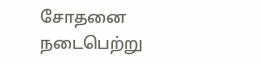சோதனை நடைபெற்று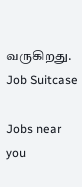வருகிறது.
Job Suitcase

Jobs near you